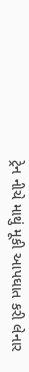ટ્રેન નીચે માથું મૂકી આપઘાત કરી લેનાર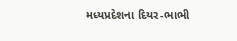મધ્યપ્રદેશના દિયર-ભાભી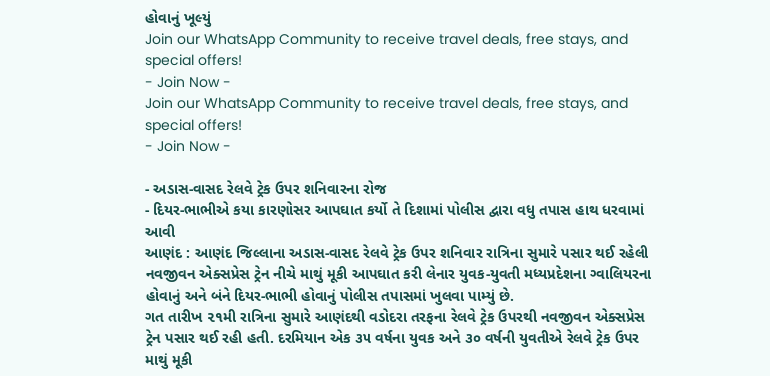હોવાનું ખૂલ્યું
Join our WhatsApp Community to receive travel deals, free stays, and special offers!
- Join Now -
Join our WhatsApp Community to receive travel deals, free stays, and special offers!
- Join Now -

- અડાસ-વાસદ રેલવે ટ્રેક ઉપર શનિવારના રોજ
- દિયર-ભાભીએ કયા કારણોસર આપઘાત કર્યો તે દિશામાં પોલીસ દ્વારા વધુ તપાસ હાથ ધરવામાં આવી
આણંદ : આણંદ જિલ્લાના અડાસ-વાસદ રેલવે ટ્રેક ઉપર શનિવાર રાત્રિના સુમારે પસાર થઈ રહેલી નવજીવન એક્સપ્રેસ ટ્રેન નીચે માથું મૂકી આપઘાત કરી લેનાર યુવક-યુવતી મધ્યપ્રદેશના ગ્વાલિયરના હોવાનું અને બંને દિયર-ભાભી હોવાનું પોલીસ તપાસમાં ખુલવા પામ્યું છે.
ગત તારીખ ૨૧મી રાત્રિના સુમારે આણંદથી વડોદરા તરફના રેલવે ટ્રેક ઉપરથી નવજીવન એક્સપ્રેસ ટ્રેન પસાર થઈ રહી હતી. દરમિયાન એક ૩૫ વર્ષના યુવક અને ૩૦ વર્ષની યુવતીએ રેલવે ટ્રેક ઉપર માથું મૂકી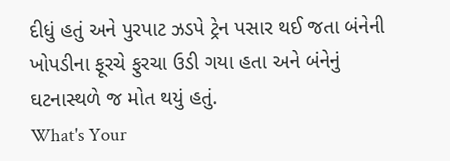દીધું હતું અને પુરપાટ ઝડપે ટ્રેન પસાર થઈ જતા બંનેની ખોપડીના ફૂરચે ફુરચા ઉડી ગયા હતા અને બંનેનું ઘટનાસ્થળે જ મોત થયું હતું.
What's Your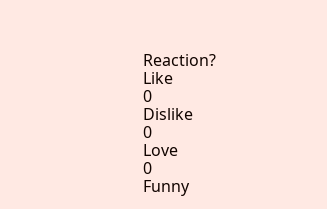Reaction?
Like
0
Dislike
0
Love
0
Funny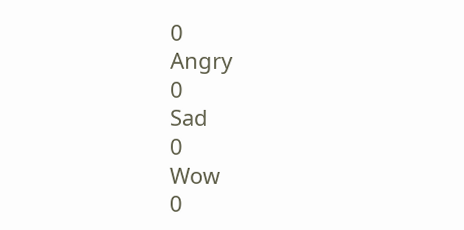0
Angry
0
Sad
0
Wow
0